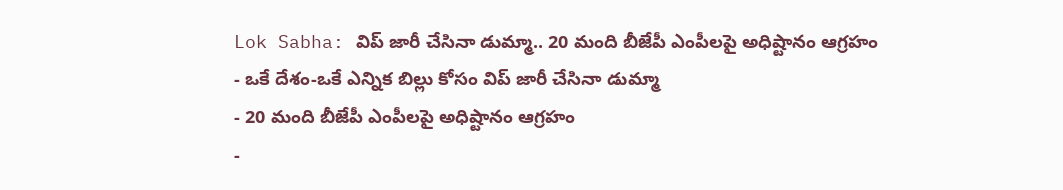Lok Sabha: విప్ జారీ చేసినా డుమ్మా.. 20 మంది బీజేపీ ఎంపీలపై అధిష్టానం ఆగ్రహం
- ఒకే దేశం-ఒకే ఎన్నిక బిల్లు కోసం విప్ జారీ చేసినా డుమ్మా
- 20 మంది బీజేపీ ఎంపీలపై అధిష్టానం ఆగ్రహం
-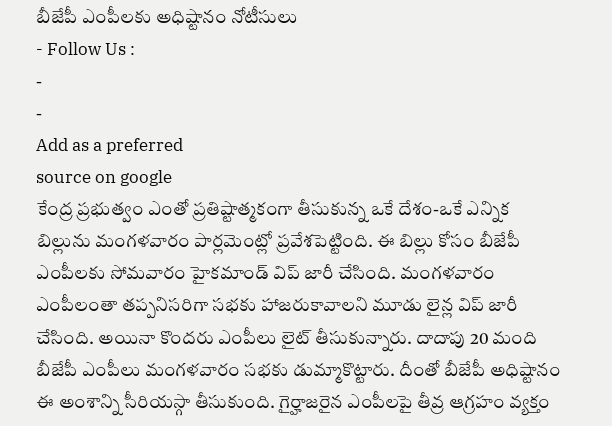బీజేపీ ఎంపీలకు అధిష్టానం నోటీసులు
- Follow Us :
-
-
Add as a preferred
source on google
కేంద్ర ప్రభుత్వం ఎంతో ప్రతిష్టాత్మకంగా తీసుకున్న ఒకే దేశం-ఒకే ఎన్నిక బిల్లును మంగళవారం పార్లమెంట్లో ప్రవేశపెట్టింది. ఈ బిల్లు కోసం బీజేపీ ఎంపీలకు సోమవారం హైకమాండ్ విప్ జారీ చేసింది. మంగళవారం ఎంపీలంతా తప్పనిసరిగా సభకు హాజరుకావాలని మూడు లైన్ల విప్ జారీ చేసింది. అయినా కొందరు ఎంపీలు లైట్ తీసుకున్నారు. దాదాపు 20 మంది బీజేపీ ఎంపీలు మంగళవారం సభకు డుమ్మాకొట్టారు. దీంతో బీజేపీ అధిష్టానం ఈ అంశాన్ని సీరియస్గా తీసుకుంది. గైర్హాజరైన ఎంపీలపై తీవ్ర ఆగ్రహం వ్యక్తం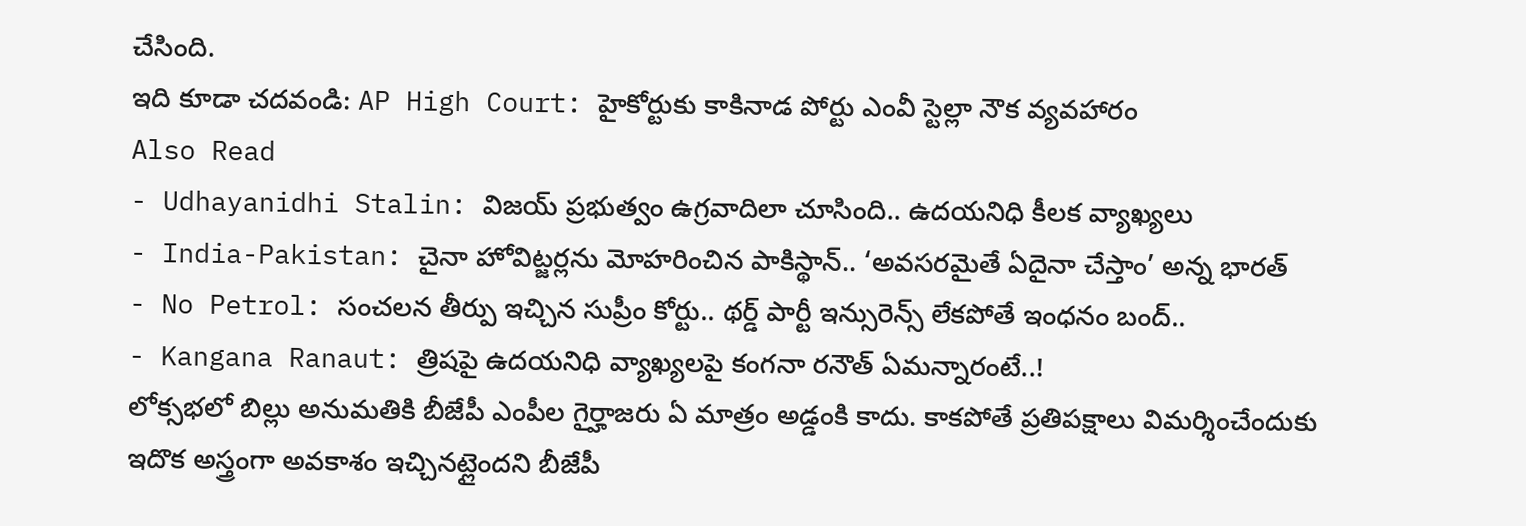చేసింది.
ఇది కూడా చదవండి: AP High Court: హైకోర్టుకు కాకినాడ పోర్టు ఎంవీ స్టెల్లా నౌక వ్యవహారం
Also Read
- Udhayanidhi Stalin: విజయ్ ప్రభుత్వం ఉగ్రవాదిలా చూసింది.. ఉదయనిధి కీలక వ్యాఖ్యలు
- India-Pakistan: చైనా హోవిట్జర్లను మోహరించిన పాకిస్థాన్.. ‘అవసరమైతే ఏదైనా చేస్తాం’ అన్న భారత్
- No Petrol: సంచలన తీర్పు ఇచ్చిన సుప్రీం కోర్టు.. థర్డ్ పార్టీ ఇన్సురెన్స్ లేకపోతే ఇంధనం బంద్..
- Kangana Ranaut: త్రిషపై ఉదయనిధి వ్యాఖ్యలపై కంగనా రనౌత్ ఏమన్నారంటే..!
లోక్సభలో బిల్లు అనుమతికి బీజేపీ ఎంపీల గైర్హాజరు ఏ మాత్రం అడ్డంకి కాదు. కాకపోతే ప్రతిపక్షాలు విమర్శించేందుకు ఇదొక అస్త్రంగా అవకాశం ఇచ్చినట్లైందని బీజేపీ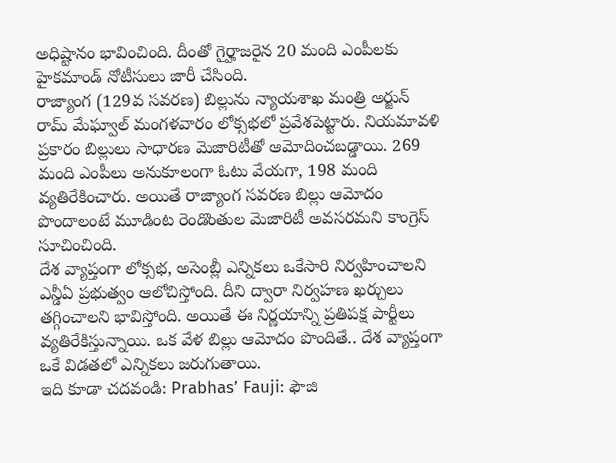అధిష్టానం భావించింది. దీంతో గైర్హాజరైన 20 మంది ఎంపీలకు హైకమాండ్ నోటీసులు జారీ చేసింది.
రాజ్యాంగ (129వ సవరణ) బిల్లును న్యాయశాఖ మంత్రి అర్జున్ రామ్ మేఘ్వాల్ మంగళవారం లోక్సభలో ప్రవేశపెట్టారు. నియమావళి ప్రకారం బిల్లులు సాధారణ మెజారిటీతో ఆమోదించబడ్డాయి. 269 మంది ఎంపీలు అనుకూలంగా ఓటు వేయగా, 198 మంది వ్యతిరేకించారు. అయితే రాజ్యాంగ సవరణ బిల్లు ఆమోదం పొందాలంటే మూడింట రెండొంతుల మెజారిటీ అవసరమని కాంగ్రెస్ సూచించింది.
దేశ వ్యాప్తంగా లోక్సభ, అసెంబ్లీ ఎన్నికలు ఒకేసారి నిర్వహించాలని ఎన్డీఏ ప్రభుత్వం ఆలోచిస్తోంది. దీని ద్వారా నిర్వహణ ఖర్చులు తగ్గించాలని భావిస్తోంది. అయితే ఈ నిర్ణయాన్ని ప్రతిపక్ష పార్టీలు వ్యతిరేకిస్తున్నాయి. ఒక వేళ బిల్లు ఆమోదం పొందితే.. దేశ వ్యాప్తంగా ఒకే విడతలో ఎన్నికలు జరుగుతాయి.
ఇది కూడా చదవండి: Prabhas’ Fauji: ఫౌజి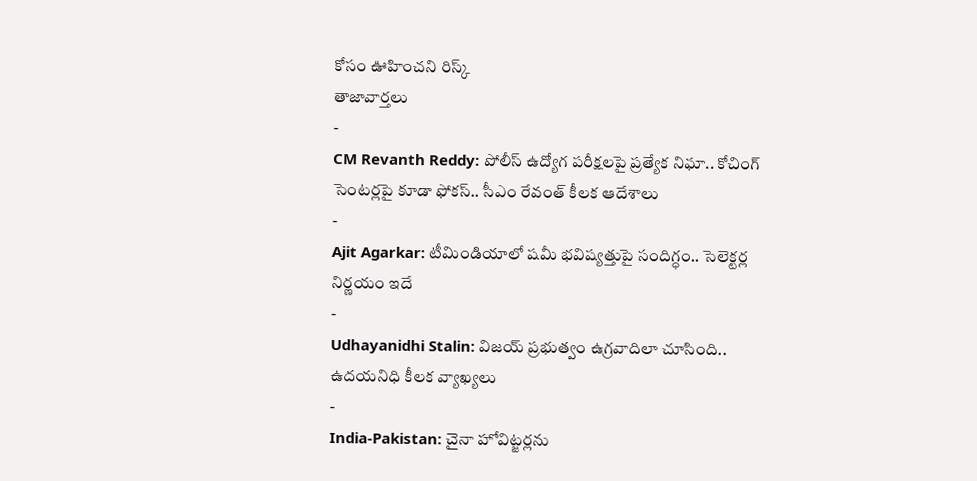కోసం ఊహించని రిస్క్
తాజావార్తలు
-
CM Revanth Reddy: పోలీస్ ఉద్యోగ పరీక్షలపై ప్రత్యేక నిఘా.. కోచింగ్ సెంటర్లపై కూడా ఫోకస్.. సీఎం రేవంత్ కీలక ఆదేశాలు
-
Ajit Agarkar: టీమిండియాలో షమీ భవిష్యత్తుపై సందిగ్ధం.. సెలెక్టర్ల నిర్ణయం ఇదే
-
Udhayanidhi Stalin: విజయ్ ప్రభుత్వం ఉగ్రవాదిలా చూసింది.. ఉదయనిధి కీలక వ్యాఖ్యలు
-
India-Pakistan: చైనా హోవిట్జర్లను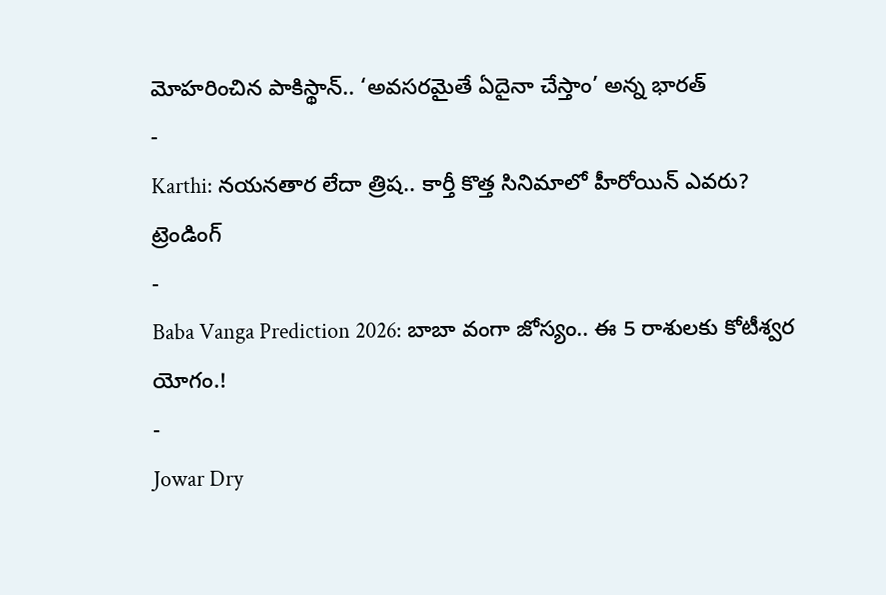మోహరించిన పాకిస్థాన్.. ‘అవసరమైతే ఏదైనా చేస్తాం’ అన్న భారత్
-
Karthi: నయనతార లేదా త్రిష.. కార్తీ కొత్త సినిమాలో హీరోయిన్ ఎవరు?
ట్రెండింగ్
-
Baba Vanga Prediction 2026: బాబా వంగా జోస్యం.. ఈ 5 రాశులకు కోటీశ్వర యోగం.!
-
Jowar Dry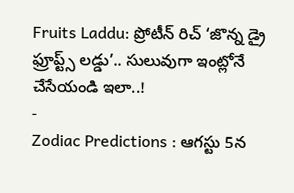Fruits Laddu: ప్రోటీన్ రిచ్ ‘జొన్న డ్రై ఫ్రూప్ట్స్ లడ్డు’.. సులువుగా ఇంట్లోనే చేసేయండి ఇలా..!
-
Zodiac Predictions : ఆగస్టు 5న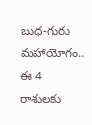బుధ-గురు మహాయోగం.. ఈ 4 రాశులకు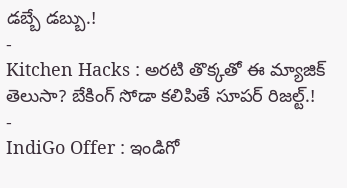డబ్బే డబ్బు.!
-
Kitchen Hacks : అరటి తొక్కతో ఈ మ్యాజిక్ తెలుసా? బేకింగ్ సోడా కలిపితే సూపర్ రిజల్ట్.!
-
IndiGo Offer : ఇండిగో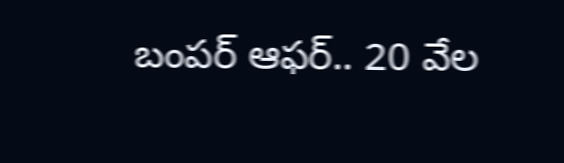బంపర్ ఆఫర్.. 20 వేల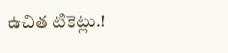ఉచిత టికెట్లు.!